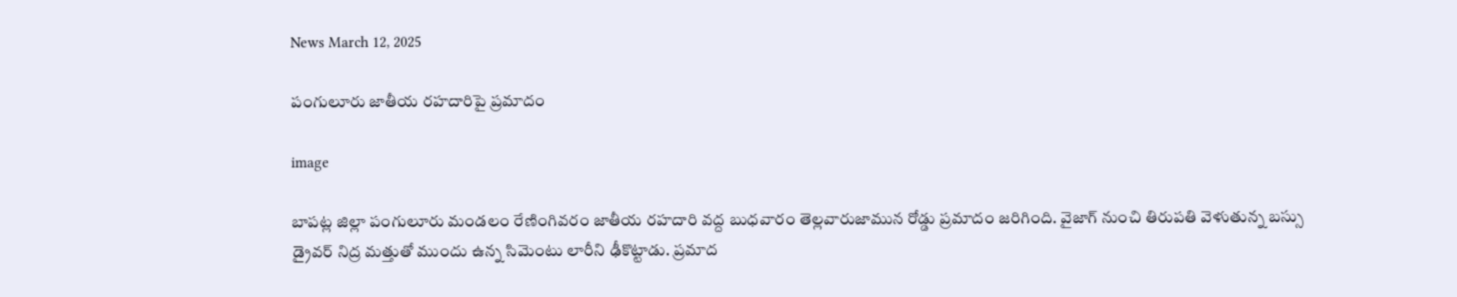News March 12, 2025

పంగులూరు జాతీయ రహదారిపై ప్రమాదం

image

బాపట్ల జిల్లా పంగులూరు మండలం రేణింగివరం జాతీయ రహదారి వద్ద బుధవారం తెల్లవారుజామున రోడ్డు ప్రమాదం జరిగింది. వైజాగ్ నుంచి తిరుపతి వెళుతున్న బస్సు డ్రైవర్ నిద్ర మత్తుతో ముందు ఉన్న సిమెంటు లారీని ఢీకొట్టాడు. ప్రమాద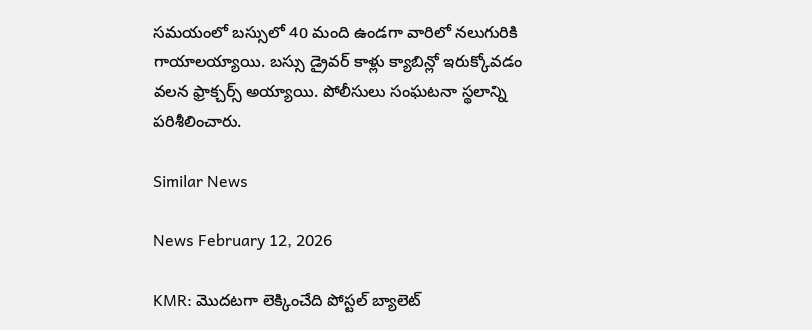సమయంలో బస్సులో 40 మంది ఉండగా వారిలో నలుగురికి గాయాలయ్యాయి. బస్సు డ్రైవర్ కాళ్లు క్యాబిన్లో ఇరుక్కోవడం వలన ఫ్రాక్చర్స్ అయ్యాయి. పోలీసులు సంఘటనా స్థలాన్ని పరిశీలించారు.

Similar News

News February 12, 2026

KMR: మొదటగా లెక్కించేది పోస్టల్ బ్యాలెట్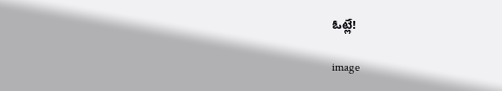ఓట్లే!

image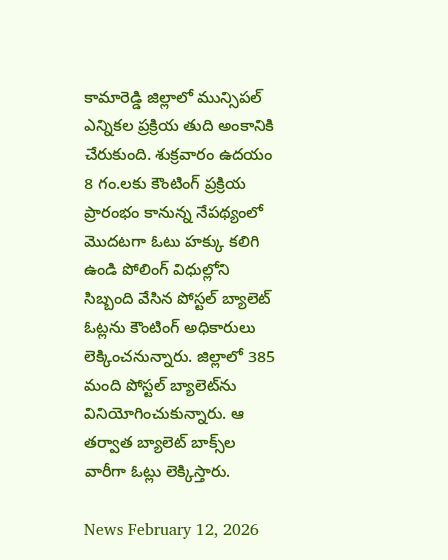కామారెడ్డి జిల్లాలో మున్సిపల్ ఎన్నికల ప్రక్రియ తుది అంకానికి చేరుకుంది. శుక్రవారం ఉదయం 8 గం.లకు కౌంటింగ్ ప్రక్రియ ప్రారంభం కానున్న నేపథ్యంలో మొదటగా ఓటు హక్కు కలిగి ఉండి పోలింగ్ విధుల్లోని సిబ్బంది వేసిన పోస్టల్ బ్యాలెట్ ఓట్లను కౌంటింగ్ అధికారులు లెక్కించనున్నారు. జిల్లాలో 385 మంది పోస్టల్ బ్యాలెట్‌ను వినియోగించుకున్నారు. ఆ తర్వాత బ్యాలెట్ బాక్స్‌ల వారీగా ఓట్లు లెక్కిస్తారు.

News February 12, 2026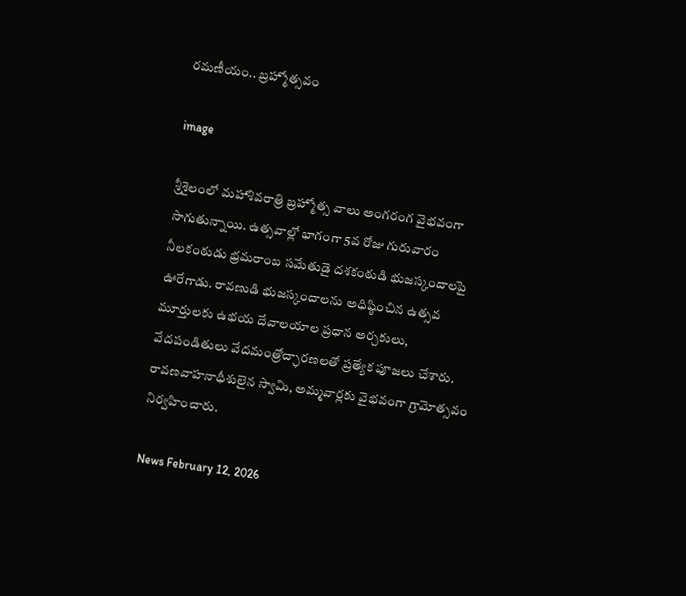రమణీయం.. బ్రహ్మోత్సవం

image

శ్రీశైలంలో మహాశివరాత్రి బ్రహ్మోత్స వాలు అంగరంగ వైభవంగా సాగుతున్నాయి. ఉత్సవాల్లో భాగంగా 5వ రోజు గురువారం నీలకంఠుడు భ్రమరాంబ సమేతుడై దశకంఠుడి భుజస్కందాలపై ఊరేగాడు. రావణుడి భుజస్కందాలను అధిష్ఠించిన ఉత్సవ మూర్తులకు ఉభయ దేవాలయాల ప్రధాన అర్చకులు, వేదపండితులు వేదమంత్రోచ్ఛారణలతో ప్రత్యేక పూజలు చేశారు. రావణవాహనాధీశులైన స్వామి, అమ్మవార్లకు వైభవంగా గ్రామోత్సవం నిర్వహించారు.

News February 12, 2026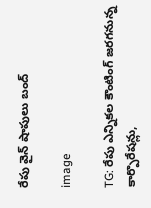రేపు వైన్ షాపులు బంద్

image

TG: రేపు ఎన్నికల కౌంటింగ్ జరగనున్న కార్పొరేషన్లు,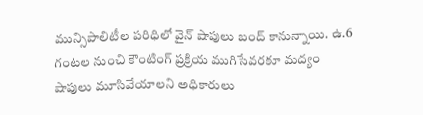మున్సిపాలిటీల పరిధిలో వైన్ షాపులు బంద్ కానున్నాయి. ఉ.6 గంటల నుంచి కౌంటింగ్ ప్రక్రియ ముగిసేవరకూ మద్యం షాపులు మూసివేయాలని అధికారులు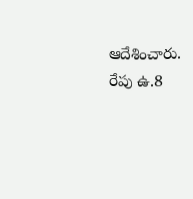ఆదేశించారు. రేపు ఉ.8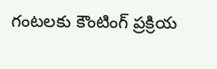గంటలకు కౌంటింగ్ ప్రక్రియ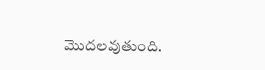మొదలవుతుంది.